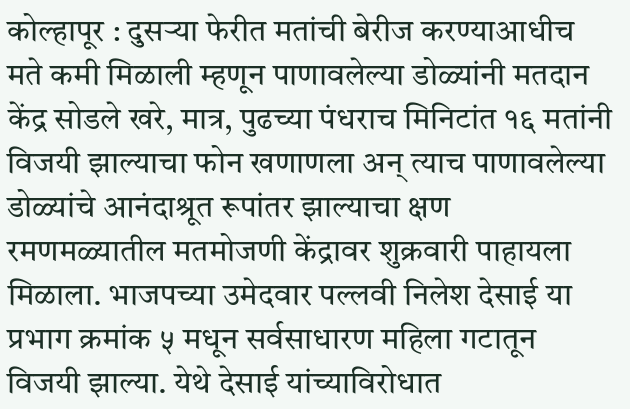कोल्हापूर : दुसऱ्या फेरीत मतांची बेरीज करण्याआधीच मते कमी मिळाली म्हणून पाणावलेल्या डोळ्यांनी मतदान केंद्र सोडले खरे, मात्र, पुढच्या पंधराच मिनिटांत १६ मतांनी विजयी झाल्याचा फोन खणाणला अन् त्याच पाणावलेल्या डोळ्यांचे आनंदाश्रूत रूपांतर झाल्याचा क्षण रमणमळ्यातील मतमोजणी केंद्रावर शुक्रवारी पाहायला मिळाला. भाजपच्या उमेदवार पल्लवी निलेश देसाई या प्रभाग क्रमांक ५ मधून सर्वसाधारण महिला गटातून विजयी झाल्या. येथे देसाई यांच्याविरोधात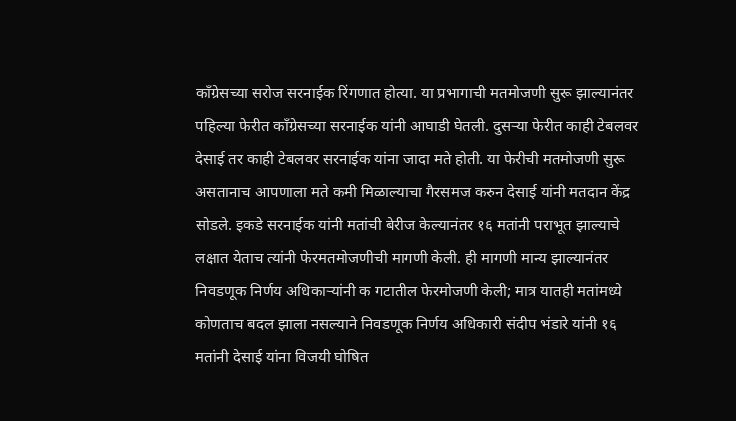काँग्रेसच्या सरोज सरनाईक रिंगणात होत्या. या प्रभागाची मतमोजणी सुरू झाल्यानंतर पहिल्या फेरीत काँग्रेसच्या सरनाईक यांनी आघाडी घेतली. दुसऱ्या फेरीत काही टेबलवर देसाई तर काही टेबलवर सरनाईक यांना जादा मते होती. या फेरीची मतमोजणी सुरू असतानाच आपणाला मते कमी मिळाल्याचा गैरसमज करुन देसाई यांनी मतदान केंद्र सोडले. इकडे सरनाईक यांनी मतांची बेरीज केल्यानंतर १६ मतांनी पराभूत झाल्याचे लक्षात येताच त्यांनी फेरमतमोजणीची मागणी केली. ही मागणी मान्य झाल्यानंतर निवडणूक निर्णय अधिकाऱ्यांनी क गटातील फेरमोजणी केली; मात्र यातही मतांमध्ये कोणताच बदल झाला नसल्याने निवडणूक निर्णय अधिकारी संदीप भंडारे यांनी १६ मतांनी देसाई यांना विजयी घोषित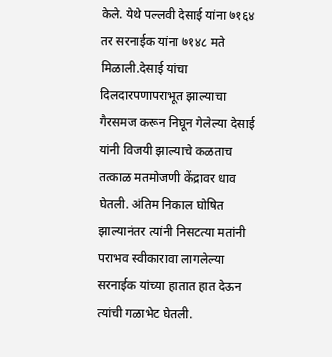केले. येथे पल्लवी देसाई यांना ७१६४ तर सरनाईक यांना ७१४८ मते मिळाली.देसाई यांचा दिलदारपणापराभूत झाल्याचा गैरसमज करून निघून गेलेल्या देसाई यांनी विजयी झाल्याचे कळताच तत्काळ मतमोजणी केंद्रावर धाव घेतली. अंतिम निकाल घोषित झाल्यानंतर त्यांनी निसटत्या मतांनी पराभव स्वीकारावा लागलेल्या सरनाईक यांच्या हातात हात देऊन त्यांची गळाभेट घेतली.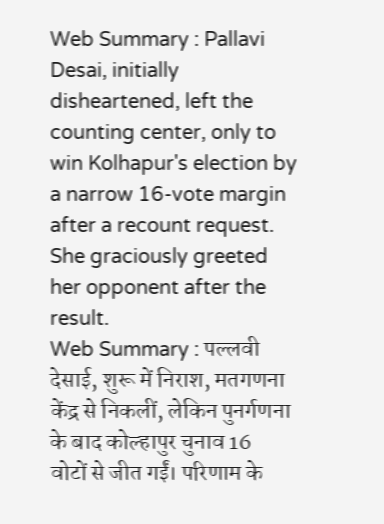Web Summary : Pallavi Desai, initially disheartened, left the counting center, only to win Kolhapur's election by a narrow 16-vote margin after a recount request. She graciously greeted her opponent after the result.
Web Summary : पल्लवी देसाई, शुरू में निराश, मतगणना केंद्र से निकलीं, लेकिन पुनर्गणना के बाद कोल्हापुर चुनाव 16 वोटों से जीत गईं। परिणाम के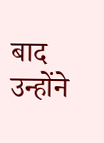बाद उन्होंने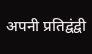अपनी प्रतिद्वंद्वी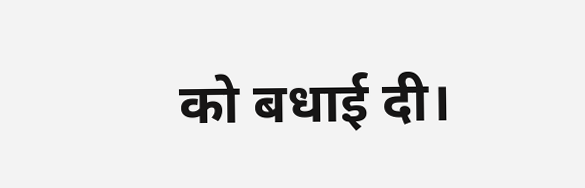को बधाई दी।